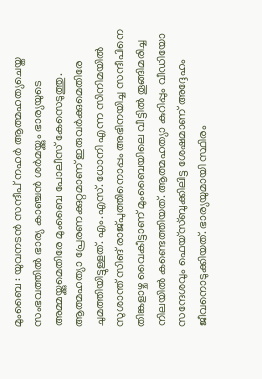മുംബൈ : യുവനടൻ സന്ദീപ് നഹർ ആത്മഹത്യചെയ്ത സംഭവത്തിൽ ഭാര്യ കാഞ്ചൻ ശർമയ്ക്കും ഭാര്യയുടെ അമ്മയ്ക്കുമെതിരേ മുംബൈ പോലീസ് കേസെടുത്തു. ആത്മഹത്യാ പ്രേരണക്കുറ്റമാണ് ഇരുവർക്കുമെതിരേ ചുമത്തിയിട്ടുള്ളത്. എം.എസ്. ധോനി എന്ന സിനിമയിൽ സുശാന്ത് സിങ് രാജ്പുത്തിനൊപ്പം അഭിനയിച്ച സന്ദീപിനെ തിങ്കളാഴ്ച വൈകീട്ടാണ് മുംബൈയിലെ വീട്ടിൽ തൂങ്ങിമരിച്ച നിലയിൽ കണ്ടെത്തിയത്. ആത്മഹത്യാ കുറിപ്പും വീഡിയോ സന്ദേശവും ഫെയ്സ്ബുക്കിലിട്ട ശേഷമാണ് അദ്ദേഹം ജീവനൊടുക്കിയത്. ഭാര്യയുമായി സ്ഥിരം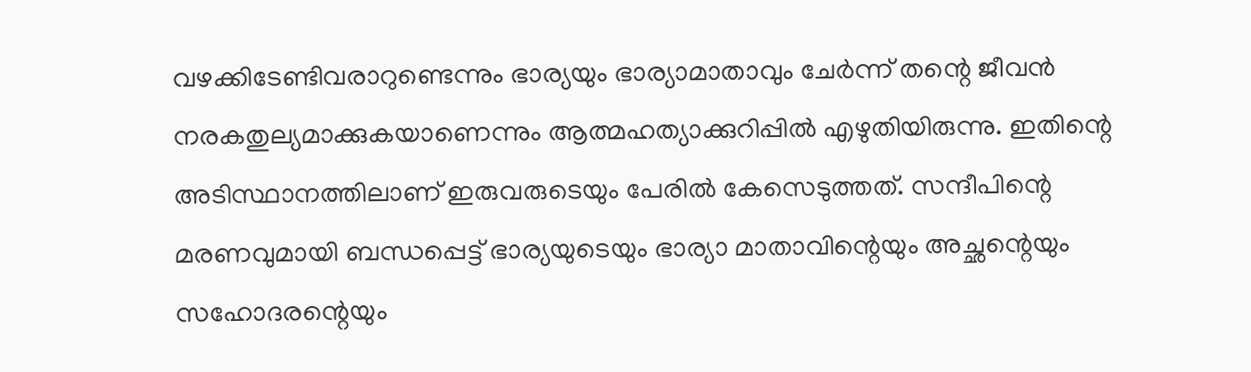വഴക്കിടേണ്ടിവരാറുണ്ടെന്നും ഭാര്യയും ഭാര്യാമാതാവും ചേർന്ന് തന്റെ ജീവൻ നരകതുല്യമാക്കുകയാണെന്നും ആത്മഹത്യാക്കുറിപ്പിൽ എഴുതിയിരുന്നു. ഇതിന്റെ അടിസ്ഥാനത്തിലാണ് ഇരുവരുടെയും പേരിൽ കേസെടുത്തത്. സന്ദീപിന്റെ മരണവുമായി ബന്ധപ്പെട്ട് ഭാര്യയുടെയും ഭാര്യാ മാതാവിന്റെയും അച്ഛന്റെയും സഹോദരന്റെയും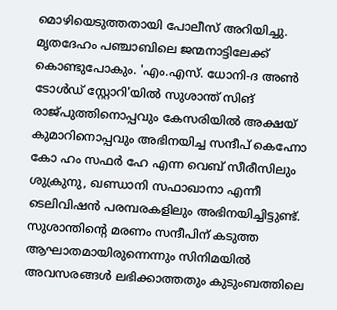മൊഴിയെടുത്തതായി പോലീസ് അറിയിച്ചു. മൃതദേഹം പഞ്ചാബിലെ ജന്മനാട്ടിലേക്ക് കൊണ്ടുപോകും. 'എം.എസ്. ധോനി-ദ അൺ ടോൾഡ് സ്റ്റോറി'യിൽ സുശാന്ത് സിങ് രാജ്പുത്തിനൊപ്പവും കേസരിയിൽ അക്ഷയ് കുമാറിനൊപ്പവും അഭിനയിച്ച സന്ദീപ് കെഹ്നോ കോ ഹം സഫർ ഹേ എന്ന വെബ് സീരീസിലും ശുക്രുനു, ഖണ്ഡാനി സഫാഖാനാ എന്നീ ടെലിവിഷൻ പരമ്പരകളിലും അഭിനയിച്ചിട്ടുണ്ട്. സുശാന്തിന്റെ മരണം സന്ദീപിന് കടുത്ത ആഘാതമായിരുന്നെന്നും സിനിമയിൽ അവസരങ്ങൾ ലഭിക്കാത്തതും കുടുംബത്തിലെ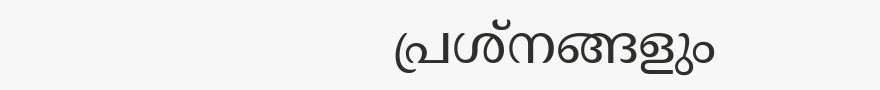പ്രശ്നങ്ങളും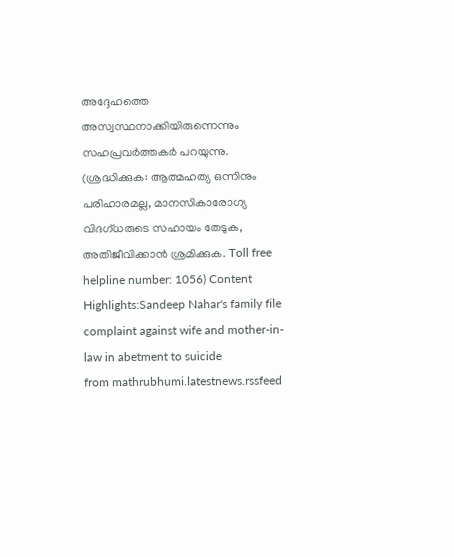അദ്ദേഹത്തെ അസ്വസ്ഥനാക്കിയിരുന്നെന്നും സഹപ്രവർത്തകർ പറയുന്നു. (ശ്രദ്ധിക്കുക: ആത്മഹത്യ ഒന്നിനും പരിഹാരമല്ല, മാനസികാരോഗ്യ വിദഗ്ധരുടെ സഹായം തേടുക, അതിജീവിക്കാൻ ശ്രമിക്കുക. Toll free helpline number: 1056) Content Highlights:Sandeep Nahar's family file complaint against wife and mother-in-law in abetment to suicide
from mathrubhumi.latestnews.rssfeed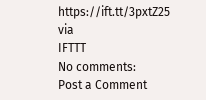https://ift.tt/3pxtZ25
via
IFTTT
No comments:
Post a Comment